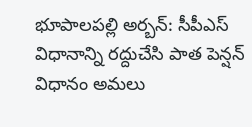భూపాలపల్లి అర్బన్: సీపీఎస్ విధానాన్ని రద్దుచేసి పాత పెన్షన్ విధానం అమలు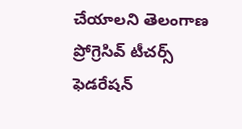చేయాలని తెలంగాణ ప్రోగ్రెసివ్ టీచర్స్ ఫెడరేషన్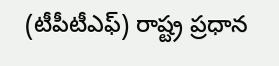(టీపీటీఎఫ్) రాష్ట్ర ప్రధాన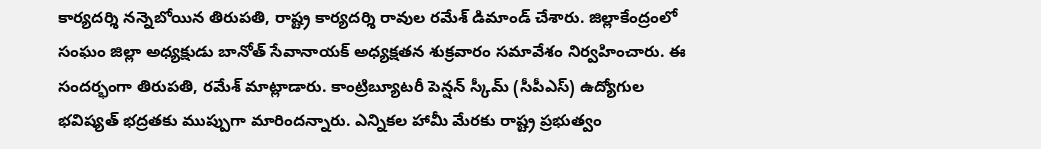కార్యదర్శి నన్నెబోయిన తిరుపతి, రాష్ట్ర కార్యదర్శి రావుల రమేశ్ డిమాండ్ చేశారు. జిల్లాకేంద్రంలో సంఘం జిల్లా అధ్యక్షుడు బానోత్ సేవానాయక్ అధ్యక్షతన శుక్రవారం సమావేశం నిర్వహించారు. ఈ సందర్భంగా తిరుపతి, రమేశ్ మాట్లాడారు. కాంట్రిబ్యూటరీ పెన్షన్ స్కీమ్ (సీపీఎస్) ఉద్యోగుల భవిష్యత్ భద్రతకు ముప్పుగా మారిందన్నారు. ఎన్నికల హామీ మేరకు రాష్ట్ర ప్రభుత్వం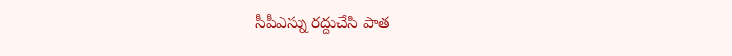సీపీఎస్ను రద్దుచేసి పాత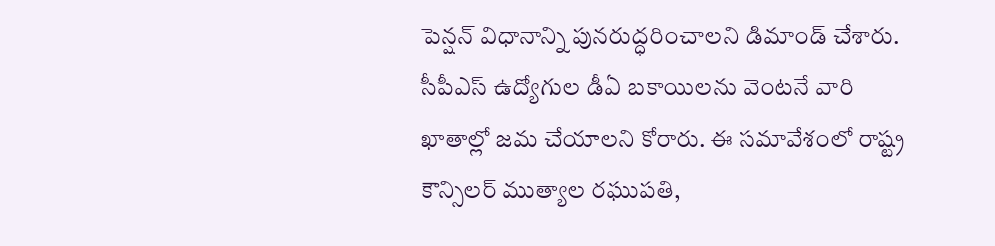పెన్షన్ విధానాన్ని పునరుద్ధరించాలని డిమాండ్ చేశారు. సీపీఎస్ ఉద్యోగుల డీఏ బకాయిలను వెంటనే వారి ఖాతాల్లో జమ చేయాలని కోరారు. ఈ సమావేశంలో రాష్ట్ర కౌన్సిలర్ ముత్యాల రఘుపతి,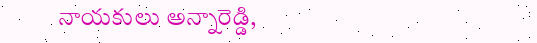నాయకులు అన్నారెడ్డి,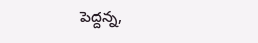పెద్దన్న,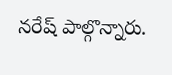నరేష్ పాల్గొన్నారు.